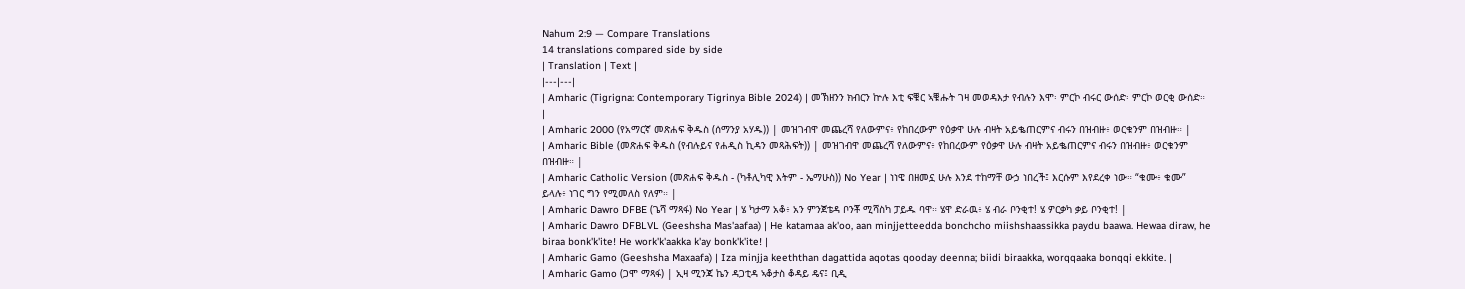Nahum 2:9 — Compare Translations
14 translations compared side by side
| Translation | Text |
|---|---|
| Amharic (Tigrigna: Contemporary Tigrinya Bible 2024) | መኽዘንን ክብርን ኵሉ እቲ ፍቑር ኣቑሑት ገዛ መወዳእታ የብሉን እሞ፡ ምርኮ ብሩር ውሰድ፡ ምርኮ ወርቂ ውሰድ። |
| Amharic 2000 (የአማርኛ መጽሐፍ ቅዱስ (ሰማንያ አሃዱ)) | መዝገብዋ መጨረሻ የለውምና፥ የከበረውም የዕቃዋ ሁሉ ብዛት አይቈጠርምና ብሩን በዝብዙ፥ ወርቁንም በዝብዙ። |
| Amharic Bible (መጽሐፍ ቅዱስ (የብሉይና የሐዲስ ኪዳን መጻሕፍት)) | መዝገብዋ መጨረሻ የለውምና፥ የከበረውም የዕቃዋ ሁሉ ብዛት አይቈጠርምና ብሩን በዝብዙ፥ ወርቁንም በዝብዙ። |
| Amharic Catholic Version (መጽሐፍ ቅዱስ - (ካቶሊካዊ እትም - ኤማሁስ)) No Year | ነነዌ በዘመኗ ሁሉ እንደ ተከማቸ ውኃ ነበረች፤ እርሱም እየደረቀ ነው። “ቁሙ፥ ቁሙ” ይላሉ፥ ነገር ግን የሚመለስ የለም። |
| Amharic Dawro DFBE (ጌሻ ማጻፋ) No Year | ሄ ካታማ አቆ፥ አን ምንጀቴዳ ቦንቾ ሚሻስካ ፓይዱ ባዋ። ሄዋ ድራዉ፥ ሄ ብራ ቦንቂተ! ሄ ዎርቃካ ቃይ ቦንቂተ! |
| Amharic Dawro DFBLVL (Geeshsha Mas'aafaa) | He katamaa ak'oo, aan minjjetteedda bonchcho miishshaassikka paydu baawa. Hewaa diraw, he biraa bonk'k'ite! He work'k'aakka k'ay bonk'k'ite! |
| Amharic Gamo (Geeshsha Maxaafa) | Iza minjja keeththan dagattida aqotas qooday deenna; biidi biraakka, worqqaaka bonqqi ekkite. |
| Amharic Gamo (ጋሞ ማጻፋ) | ኢዛ ሚንጃ ኬን ዳጋቲዳ ኣቆታስ ቆዳይ ዴና፤ ቢዲ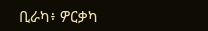ቢራካ፥ ዎርቃካ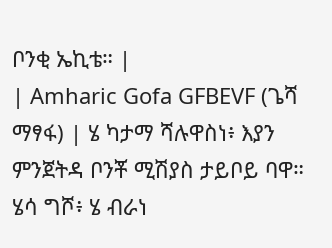ቦንቂ ኤኪቴ። |
| Amharic Gofa GFBEVF (ጌሻ ማፃፋ) | ሄ ካታማ ሻሉዋስነ፥ እያን ምንጀትዳ ቦንቾ ሚሽያስ ታይቦይ ባዋ። ሄሳ ግሾ፥ ሄ ብራነ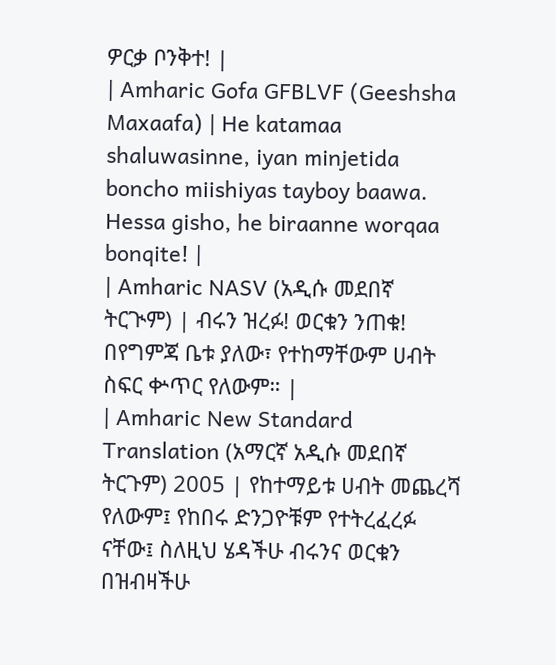ዎርቃ ቦንቅተ! |
| Amharic Gofa GFBLVF (Geeshsha Maxaafa) | He katamaa shaluwasinne, iyan minjetida boncho miishiyas tayboy baawa. Hessa gisho, he biraanne worqaa bonqite! |
| Amharic NASV (አዲሱ መደበኛ ትርጒም) | ብሩን ዝረፉ! ወርቁን ንጠቁ! በየግምጃ ቤቱ ያለው፣ የተከማቸውም ሀብት ስፍር ቍጥር የለውም። |
| Amharic New Standard Translation (አማርኛ አዲሱ መደበኛ ትርጉም) 2005 | የከተማይቱ ሀብት መጨረሻ የለውም፤ የከበሩ ድንጋዮቹም የተትረፈረፉ ናቸው፤ ስለዚህ ሄዳችሁ ብሩንና ወርቁን በዝብዛችሁ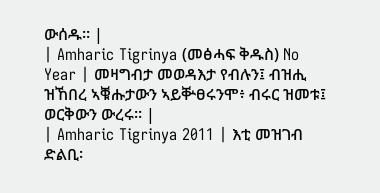ውሰዱ። |
| Amharic Tigrinya (መፅሓፍ ቅዱስ) No Year | መዛግብታ መወዳእታ የብሉን፤ ብዝሒ ዝኸበረ ኣቑሑታውን ኣይቝፀሩንሞ፥ ብሩር ዝመቱ፤ ወርቅውን ውረሩ። |
| Amharic Tigrinya 2011 | እቲ መዝገብ ድልቢ፡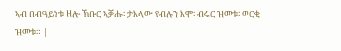ኣብ በብዓይነቱ ዘሎ ኽቡር ኣቓሑ፡ ታእላው የብሉን እሞ፡ ብሩር ዝመቱ፡ ወርቂ ዝመቱ። |